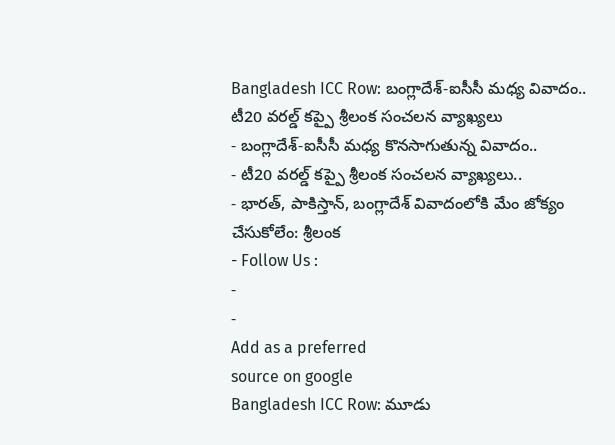Bangladesh ICC Row: బంగ్లాదేశ్-ఐసీసీ మధ్య వివాదం.. టీ20 వరల్డ్ కప్పై శ్రీలంక సంచలన వ్యాఖ్యలు
- బంగ్లాదేశ్-ఐసీసీ మధ్య కొనసాగుతున్న వివాదం..
- టీ20 వరల్డ్ కప్పై శ్రీలంక సంచలన వ్యాఖ్యలు..
- భారత్, పాకిస్తాన్, బంగ్లాదేశ్ వివాదంలోకి మేం జోక్యం చేసుకోలేం: శ్రీలంక
- Follow Us :
-
-
Add as a preferred
source on google
Bangladesh ICC Row: మూడు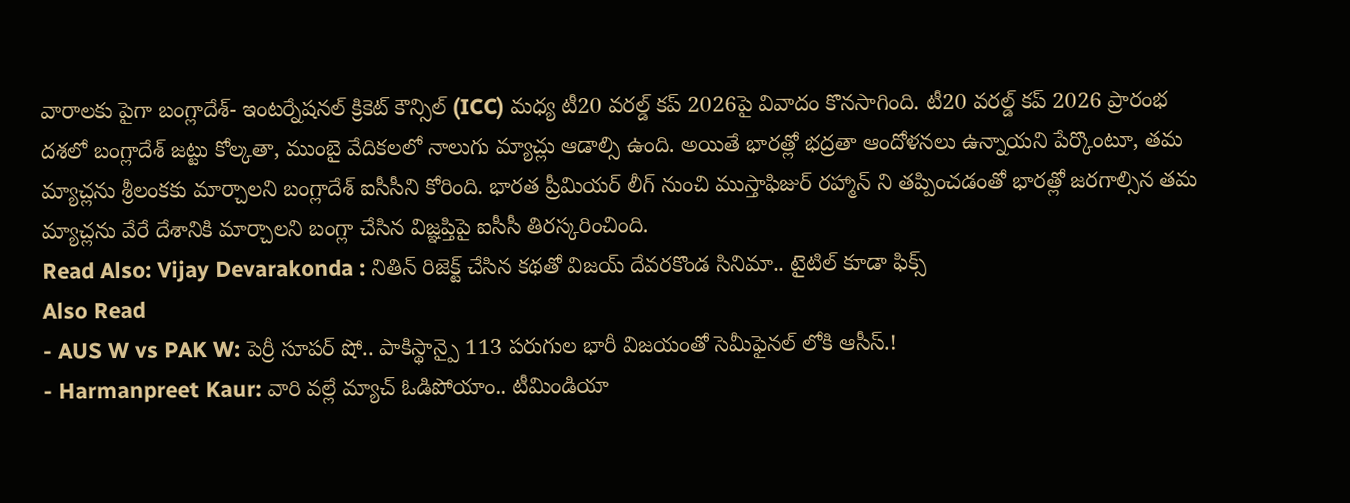వారాలకు పైగా బంగ్లాదేశ్- ఇంటర్నేషనల్ క్రికెట్ కౌన్సిల్ (ICC) మధ్య టీ20 వరల్డ్ కప్ 2026పై వివాదం కొనసాగింది. టీ20 వరల్డ్ కప్ 2026 ప్రారంభ దశలో బంగ్లాదేశ్ జట్టు కోల్కతా, ముంబై వేదికలలో నాలుగు మ్యాచ్లు ఆడాల్సి ఉంది. అయితే భారత్లో భద్రతా ఆందోళనలు ఉన్నాయని పేర్కొంటూ, తమ మ్యాచ్లను శ్రీలంకకు మార్చాలని బంగ్లాదేశ్ ఐసీసీని కోరింది. భారత ప్రీమియర్ లీగ్ నుంచి ముస్తాఫిజుర్ రహ్మాన్ ని తప్పించడంతో భారత్లో జరగాల్సిన తమ మ్యాచ్లను వేరే దేశానికి మార్చాలని బంగ్లా చేసిన విజ్ఞప్తిపై ఐసీసీ తిరస్కరించింది.
Read Also: Vijay Devarakonda : నితిన్ రిజెక్ట్ చేసిన కథతో విజయ్ దేవరకొండ సినిమా.. టైటిల్ కూడా ఫిక్స్
Also Read
- AUS W vs PAK W: పెర్రీ సూపర్ షో.. పాకిస్థాన్పై 113 పరుగుల భారీ విజయంతో సెమీఫైనల్ లోకి ఆసీస్.!
- Harmanpreet Kaur: వారి వల్లే మ్యాచ్ ఓడిపోయాం.. టీమిండియా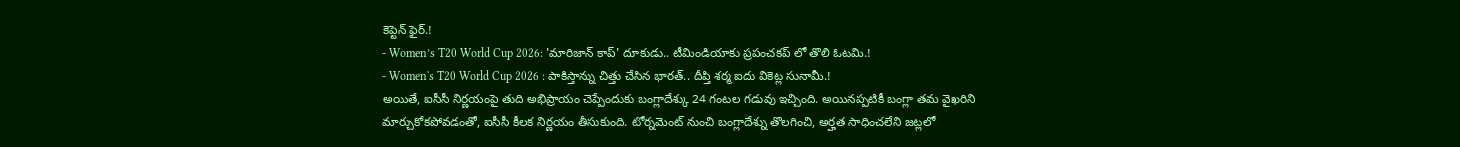కెప్టెన్ ఫైర్.!
- Women’s T20 World Cup 2026: 'మారిజాన్ కాప్' దూకుడు.. టీమిండియాకు ప్రపంచకప్ లో తొలి ఓటమి.!
- Women's T20 World Cup 2026 : పాకిస్తాన్ను చిత్తు చేసిన భారత్.. దీప్తి శర్మ ఐదు వికెట్ల సునామీ.!
అయితే, ఐసీసీ నిర్ణయంపై తుది అభిప్రాయం చెప్పేందుకు బంగ్లాదేశ్కు 24 గంటల గడువు ఇచ్చింది. అయినప్పటికీ బంగ్లా తమ వైఖరిని మార్చుకోకపోవడంతో, ఐసీసీ కీలక నిర్ణయం తీసుకుంది. టోర్నమెంట్ నుంచి బంగ్లాదేశ్ను తొలగించి, అర్హత సాధించలేని జట్లలో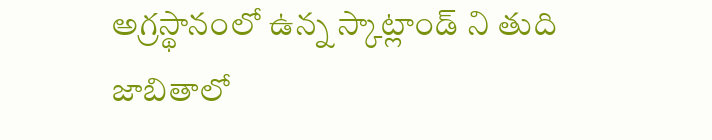అగ్రస్థానంలో ఉన్న స్కాట్లాండ్ ని తుది జాబితాలో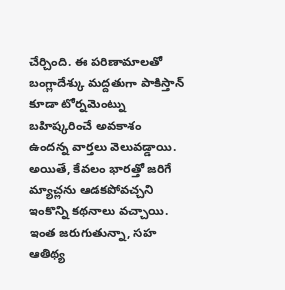చేర్చింది. ఈ పరిణామాలతో బంగ్లాదేశ్కు మద్దతుగా పాకిస్తాన్ కూడా టోర్నమెంట్ను బహిష్కరించే అవకాశం ఉందన్న వార్తలు వెలువడ్డాయి. అయితే, కేవలం భారత్తో జరిగే మ్యాచ్లను ఆడకపోవచ్చని ఇంకొన్ని కథనాలు వచ్చాయి. ఇంత జరుగుతున్నా, సహ ఆతిథ్య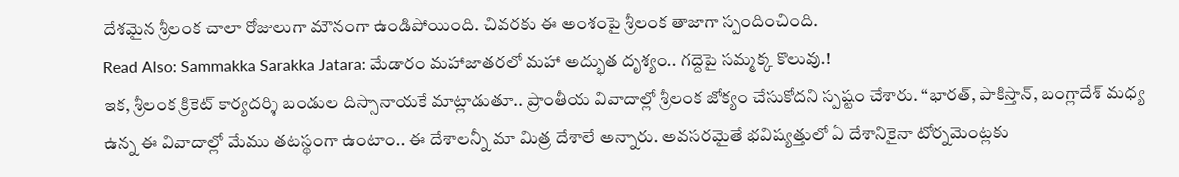దేశమైన శ్రీలంక చాలా రోజులుగా మౌనంగా ఉండిపోయింది. చివరకు ఈ అంశంపై శ్రీలంక తాజాగా స్పందించింది.
Read Also: Sammakka Sarakka Jatara: మేడారం మహాజాతరలో మహా అద్భుత దృశ్యం.. గద్దెపై సమ్మక్క కొలువు.!
ఇక, శ్రీలంక క్రికెట్ కార్యదర్శి బండుల దిస్సానాయకే మాట్లాడుతూ.. ప్రాంతీయ వివాదాల్లో శ్రీలంక జోక్యం చేసుకోదని స్పష్టం చేశారు. “భారత్, పాకిస్తాన్, బంగ్లాదేశ్ మధ్య ఉన్న ఈ వివాదాల్లో మేము తటస్థంగా ఉంటాం.. ఈ దేశాలన్నీ మా మిత్ర దేశాలే అన్నారు. అవసరమైతే భవిష్యత్తులో ఏ దేశానికైనా టోర్నమెంట్లకు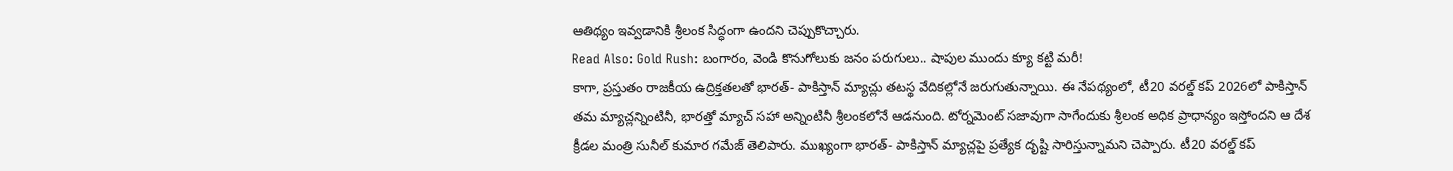ఆతిథ్యం ఇవ్వడానికి శ్రీలంక సిద్ధంగా ఉందని చెప్పుకొచ్చారు.
Read Also: Gold Rush: బంగారం, వెండి కొనుగోలుకు జనం పరుగులు.. షాపుల ముందు క్యూ కట్టి మరీ!
కాగా, ప్రస్తుతం రాజకీయ ఉద్రిక్తతలతో భారత్- పాకిస్తాన్ మ్యాచ్లు తటస్థ వేదికల్లోనే జరుగుతున్నాయి. ఈ నేపథ్యంలో, టీ20 వరల్డ్ కప్ 2026లో పాకిస్తాన్ తమ మ్యాచ్లన్నింటినీ, భారత్తో మ్యాచ్ సహా అన్నింటినీ శ్రీలంకలోనే ఆడనుంది. టోర్నమెంట్ సజావుగా సాగేందుకు శ్రీలంక అధిక ప్రాధాన్యం ఇస్తోందని ఆ దేశ క్రీడల మంత్రి సునీల్ కుమార గమేజ్ తెలిపారు. ముఖ్యంగా భారత్- పాకిస్తాన్ మ్యాచ్లపై ప్రత్యేక దృష్టి సారిస్తున్నామని చెప్పారు. టీ20 వరల్డ్ కప్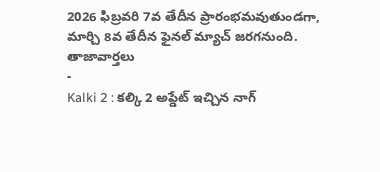2026 ఫిబ్రవరి 7వ తేదీన ప్రారంభమవుతుండగా, మార్చి 8వ తేదీన ఫైనల్ మ్యాచ్ జరగనుంది.
తాజావార్తలు
-
Kalki 2 : కల్కి 2 అప్డేట్ ఇచ్చిన నాగ్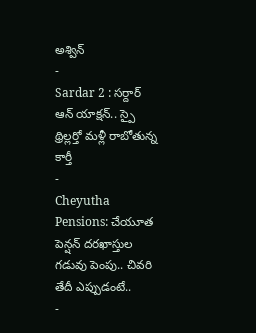అశ్విన్
-
Sardar 2 : సర్దార్ ఆన్ యాక్షన్.. స్పై థ్రిల్లర్తో మళ్లీ రాబోతున్న కార్తీ
-
Cheyutha Pensions: చేయూత పెన్షన్ దరఖాస్తుల గడువు పెంపు.. చివరి తేదీ ఎప్పుడంటే..
-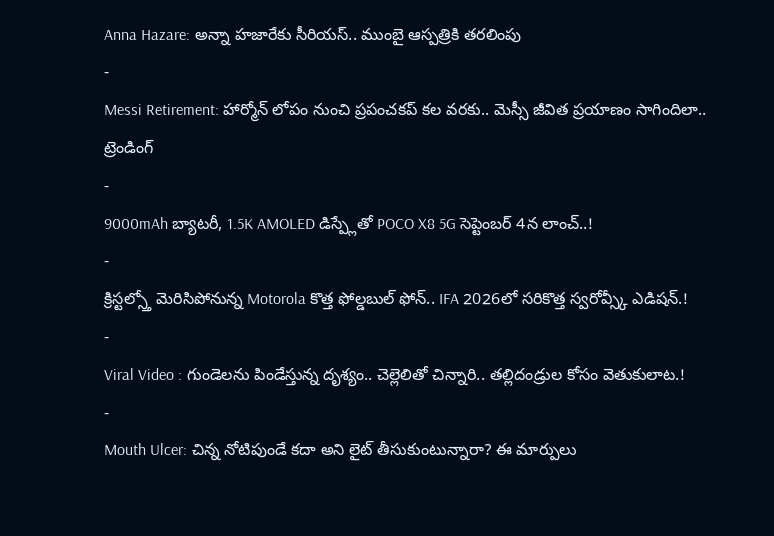Anna Hazare: అన్నా హజారేకు సీరియస్.. ముంబై ఆస్పత్రికి తరలింపు
-
Messi Retirement: హార్మోన్ లోపం నుంచి ప్రపంచకప్ కల వరకు.. మెస్సీ జీవిత ప్రయాణం సాగిందిలా..
ట్రెండింగ్
-
9000mAh బ్యాటరీ, 1.5K AMOLED డిస్ప్లేతో POCO X8 5G సెప్టెంబర్ 4న లాంచ్..!
-
క్రిస్టల్స్తో మెరిసిపోనున్న Motorola కొత్త ఫోల్డబుల్ ఫోన్.. IFA 2026లో సరికొత్త స్వరోవ్స్కీ ఎడిషన్.!
-
Viral Video : గుండెలను పిండేస్తున్న దృశ్యం.. చెల్లెలితో చిన్నారి.. తల్లిదండ్రుల కోసం వెతుకులాట.!
-
Mouth Ulcer: చిన్న నోటిపుండే కదా అని లైట్ తీసుకుంటున్నారా? ఈ మార్పులు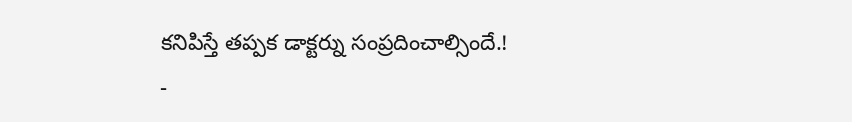కనిపిస్తే తప్పక డాక్టర్ను సంప్రదించాల్సిందే.!
-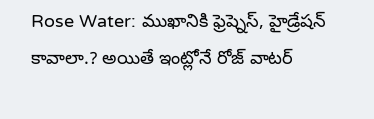Rose Water: ముఖానికి ఫ్రెష్నెస్, హైడ్రేషన్ కావాలా.? అయితే ఇంట్లోనే రోజ్ వాటర్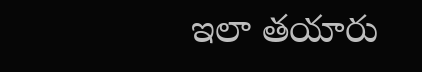ఇలా తయారు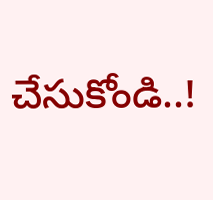చేసుకోండి..!